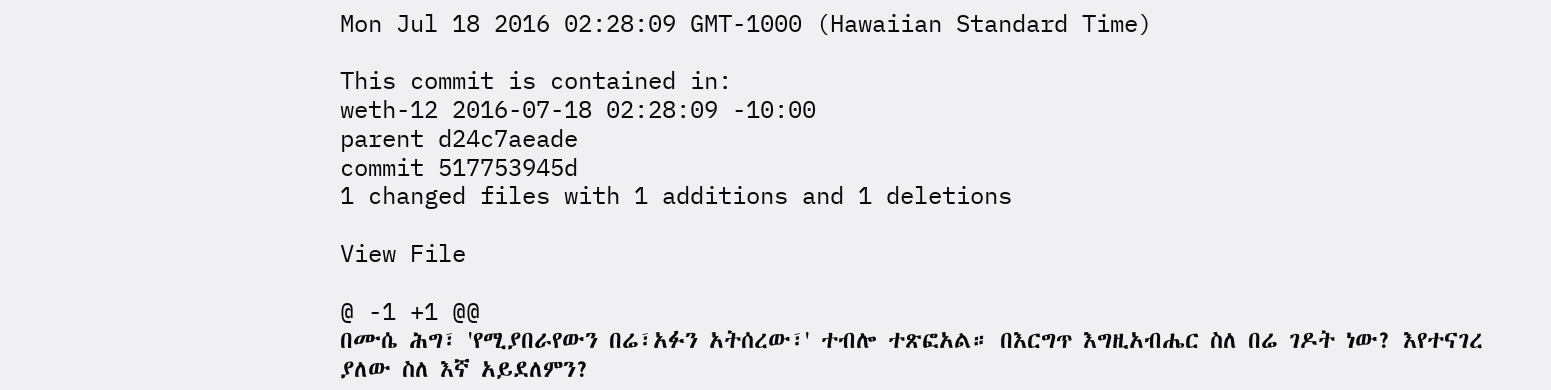Mon Jul 18 2016 02:28:09 GMT-1000 (Hawaiian Standard Time)

This commit is contained in:
weth-12 2016-07-18 02:28:09 -10:00
parent d24c7aeade
commit 517753945d
1 changed files with 1 additions and 1 deletions

View File

@ -1 +1 @@
በሙሴ ሕግ፣ 'የሚያበራየውን በሬ፣አፉን አትሰረው፣' ተብሎ ተጽፎአል። በእርግጥ እግዚአብሔር ስለ በሬ ገዶት ነው? እየተናገረ ያለው ስለ እኛ አይደለምን?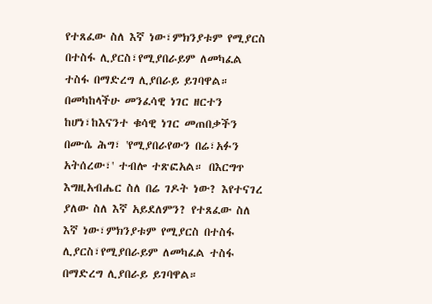የተጸፈው ስለ እኛ ነው፣ምክንያቱም የሚያርስ በተስፋ ሊያርስ፣የሚያበራይም ለመካፈል ተስፋ በማድረግ ሊያበራይ ይገባዋል። በመካከላችሁ መንፈሳዊ ነገር ዘርተን ከሆነ፣ከእናንተ ቁሳዊ ነገር መጠበቃችን
በሙሴ ሕግ፣ 'የሚያበራየውን በሬ፣አፉን አትሰረው፣' ተብሎ ተጽፎአል። በእርግጥ እግዚአብሔር ስለ በሬ ገዶት ነው? እየተናገረ ያለው ስለ እኛ አይደለምን? የተጸፈው ስለ እኛ ነው፣ምክንያቱም የሚያርስ በተስፋ ሊያርስ፣የሚያበራይም ለመካፈል ተስፋ በማድረግ ሊያበራይ ይገባዋል።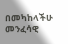በመካከላችሁ መንፈሳዊ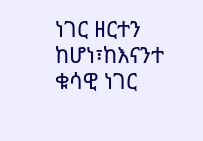ነገር ዘርተን ከሆነ፣ከእናንተ ቁሳዊ ነገር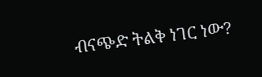ብናጭድ ትልቅ ነገር ነው?